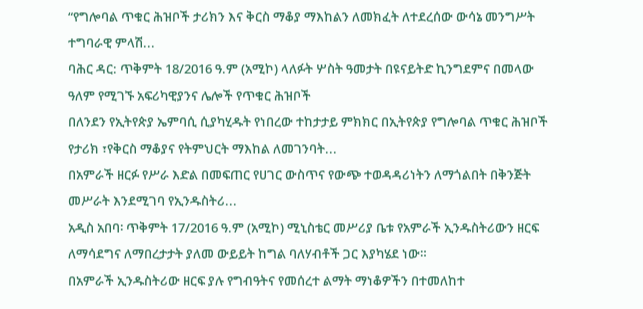“የግሎባል ጥቁር ሕዝቦች ታሪክን እና ቅርስ ማቆያ ማእከልን ለመክፈት ለተደረሰው ውሳኔ መንግሥት ተግባራዊ ምላሽ...
ባሕር ዳር: ጥቅምት 18/2016 ዓ.ም (አሚኮ) ላለፉት ሦስት ዓመታት በዩናይትድ ኪንግደምና በመላው ዓለም የሚገኙ አፍሪካዊያንና ሌሎች የጥቁር ሕዝቦች
በለንደን የኢትየጵያ ኤምባሲ ሲያካሂዱት የነበረው ተከታታይ ምክክር በኢትየጵያ የግሎባል ጥቁር ሕዝቦች የታሪክ ፣የቅርስ ማቆያና የትምህርት ማእከል ለመገንባት...
በአምራች ዘርፉ የሥራ እድል በመፍጠር የሀገር ውስጥና የውጭ ተወዳዳሪነትን ለማጎልበት በቅንጅት መሥራት እንደሚገባ የኢንዱስትሪ...
አዲስ አበባ፡ ጥቅምት 17/2016 ዓ.ም (አሚኮ) ሚኒስቴር መሥሪያ ቤቱ የአምራች ኢንዱስትሪውን ዘርፍ ለማሳደግና ለማበረታታት ያለመ ውይይት ከግል ባለሃብቶች ጋር እያካሄደ ነው።
በአምራች ኢንዱስትሪው ዘርፍ ያሉ የግብዓትና የመሰረተ ልማት ማነቆዎችን በተመለከተ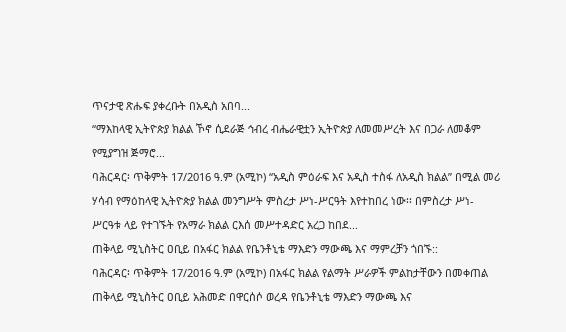ጥናታዊ ጽሑፍ ያቀረቡት በአዲስ አበባ...
“ማእከላዊ ኢትዮጵያ ክልል ኾኖ ሲደራጅ ኅብረ ብሔራዊቷን ኢትዮጵያ ለመመሥረት እና በጋራ ለመቆም የሚያግዝ ጅማሮ...
ባሕርዳር፡ ጥቅምት 17/2016 ዓ.ም (አሚኮ) “አዲስ ምዕራፍ እና አዲስ ተስፋ ለአዲስ ክልል” በሚል መሪ ሃሳብ የማዕከላዊ ኢትዮጵያ ክልል መንግሥት ምስረታ ሥነ-ሥርዓት እየተከበረ ነው፡፡ በምስረታ ሥነ-ሥርዓቱ ላይ የተገኙት የአማራ ክልል ርእሰ መሥተዳድር አረጋ ከበደ...
ጠቅላይ ሚኒስትር ዐቢይ በአፋር ክልል የቤንቶኒቴ ማእድን ማውጫ እና ማምረቻን ጎበኙ::
ባሕርዳር፡ ጥቅምት 17/2016 ዓ.ም (አሚኮ) በአፋር ክልል የልማት ሥራዎች ምልከታቸውን በመቀጠል ጠቅላይ ሚኒስትር ዐቢይ አሕመድ በዋርሰሶ ወረዳ የቤንቶኒቴ ማእድን ማውጫ እና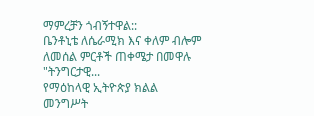ማምረቻን ጎብኝተዋል::
ቤንቶኒቴ ለሴራሚክ እና ቀለም ብሎም ለመሰል ምርቶች ጠቀሜታ በመዋሉ "ትንግርታዊ...
የማዕከላዊ ኢትዮጵያ ክልል መንግሥት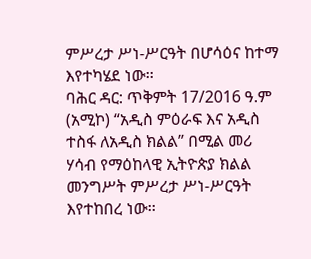ምሥረታ ሥነ-ሥርዓት በሆሳዕና ከተማ እየተካሄደ ነው፡፡
ባሕር ዳር: ጥቅምት 17/2016 ዓ.ም (አሚኮ) “አዲስ ምዕራፍ እና አዲስ ተስፋ ለአዲስ ክልል” በሚል መሪ ሃሳብ የማዕከላዊ ኢትዮጵያ ክልል መንግሥት ምሥረታ ሥነ-ሥርዓት እየተከበረ ነው፡፡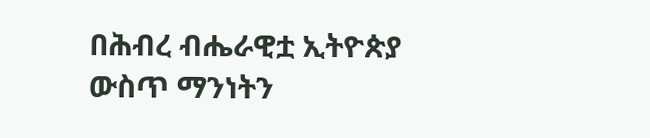በሕብረ ብሔራዊቷ ኢትዮጵያ ውስጥ ማንነትን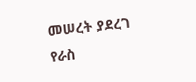መሠረት ያደረገ የራስ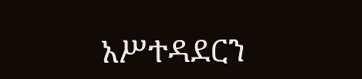አሥተዳደርን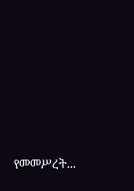የመመሥረት...